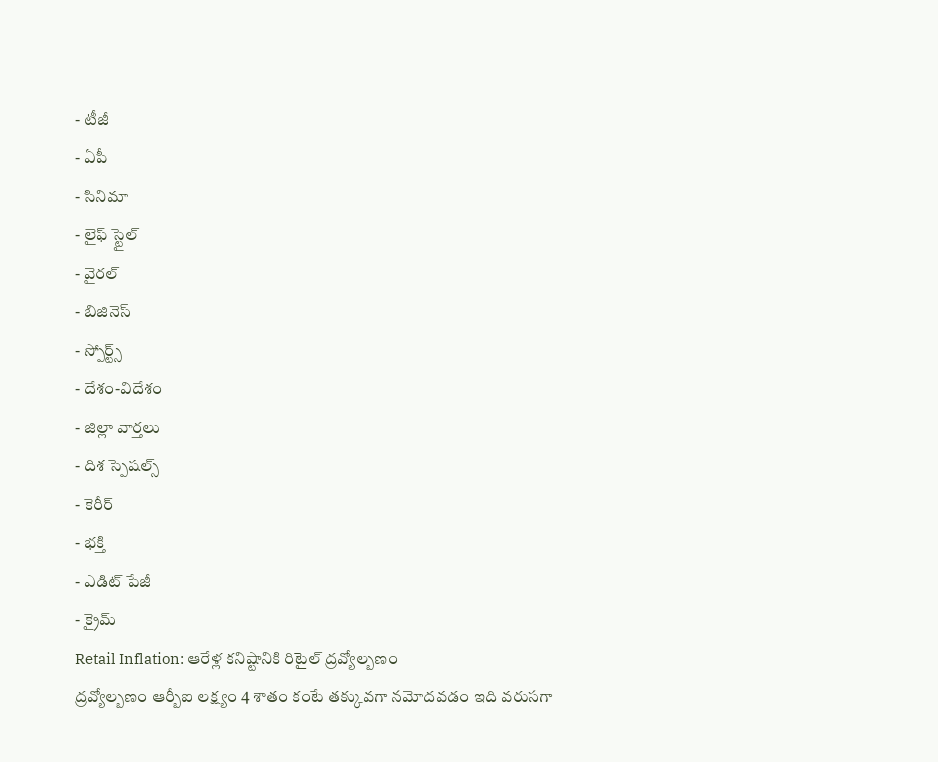- టీజీ
- ఏపీ
- సినిమా
- లైఫ్ స్టైల్
- వైరల్
- బిజినెస్
- స్పోర్ట్స్
- దేశం-విదేశం
- జిల్లా వార్తలు
- దిశ స్పెషల్స్
- కెరీర్
- భక్తి
- ఎడిట్ పేజీ
- క్రైమ్
Retail Inflation: ఆరేళ్ల కనిష్టానికి రిటైల్ ద్రవ్యోల్బణం
ద్రవ్యోల్బణం ఆర్బీఐ లక్ష్యం 4 శాతం కంటే తక్కువగా నమోదవడం ఇది వరుసగా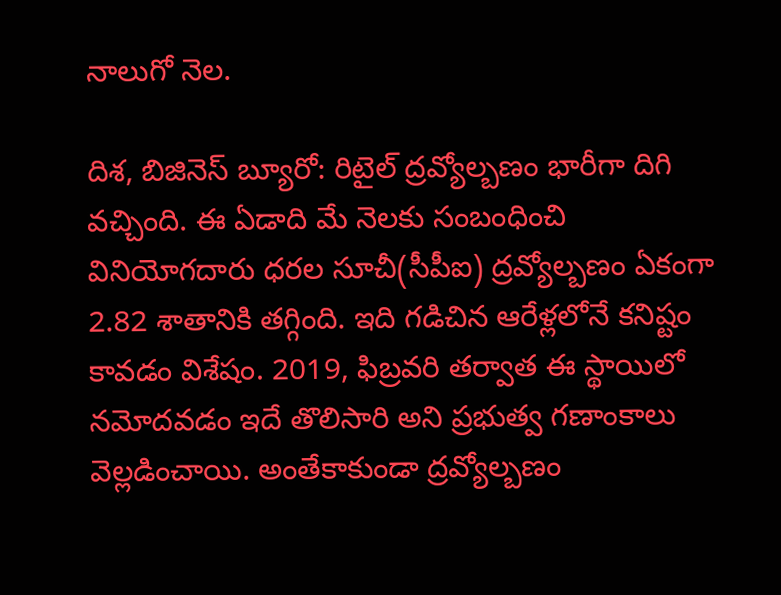నాలుగో నెల.

దిశ, బిజినెస్ బ్యూరో: రిటైల్ ద్రవ్యోల్బణం భారీగా దిగి వచ్చింది. ఈ ఏడాది మే నెలకు సంబంధించి వినియోగదారు ధరల సూచీ(సీపీఐ) ద్రవ్యోల్బణం ఏకంగా 2.82 శాతానికి తగ్గింది. ఇది గడిచిన ఆరేళ్లలోనే కనిష్టం కావడం విశేషం. 2019, ఫిబ్రవరి తర్వాత ఈ స్థాయిలో నమోదవడం ఇదే తొలిసారి అని ప్రభుత్వ గణాంకాలు వెల్లడించాయి. అంతేకాకుండా ద్రవ్యోల్బణం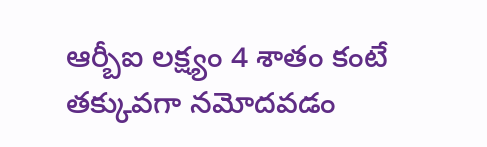ఆర్బీఐ లక్ష్యం 4 శాతం కంటే తక్కువగా నమోదవడం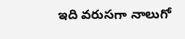ఇది వరుసగా నాలుగో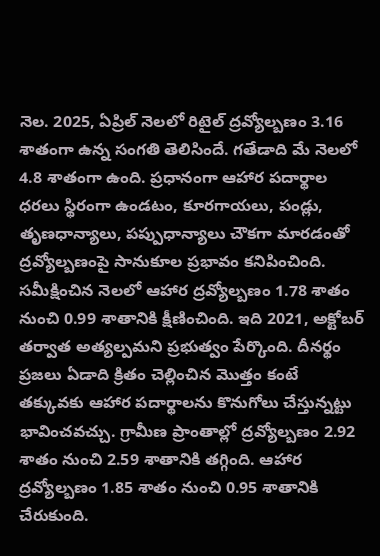నెల. 2025, ఏప్రిల్ నెలలో రిటైల్ ద్రవ్యోల్బణం 3.16 శాతంగా ఉన్న సంగతి తెలిసిందే. గతేడాది మే నెలలో 4.8 శాతంగా ఉంది. ప్రధానంగా ఆహార పదార్థాల ధరలు స్థిరంగా ఉండటం, కూరగాయలు, పండ్లు, తృణధాన్యాలు, పప్పుధాన్యాలు చౌకగా మారడంతో ద్రవ్యోల్బణంపై సానుకూల ప్రభావం కనిపించింది. సమీక్షించిన నెలలో ఆహార ద్రవ్యోల్బణం 1.78 శాతం నుంచి 0.99 శాతానికి క్షీణించింది. ఇది 2021, అక్టోబర్ తర్వాత అత్యల్పమని ప్రభుత్వం పేర్కొంది. దీనర్థం ప్రజలు ఏడాది క్రితం చెల్లించిన మొత్తం కంటే తక్కువకు ఆహార పదార్థాలను కొనుగోలు చేస్తున్నట్టు భావించవచ్చు. గ్రామీణ ప్రాంతాల్లో ద్రవ్యోల్బణం 2.92 శాతం నుంచి 2.59 శాతానికి తగ్గింది. ఆహార ద్రవ్యోల్బణం 1.85 శాతం నుంచి 0.95 శాతానికి చేరుకుంది.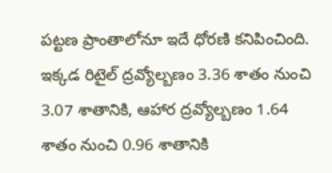పట్టణ ప్రాంతాలోనూ ఇదే ధోరణి కనిపించింది. ఇక్కడ రిటైల్ ద్రవ్యోల్బణం 3.36 శాతం నుంచి 3.07 శాతానికి, ఆహార ద్రవ్యోల్బణం 1.64 శాతం నుంచి 0.96 శాతానికి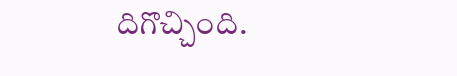దిగొచ్చింది.